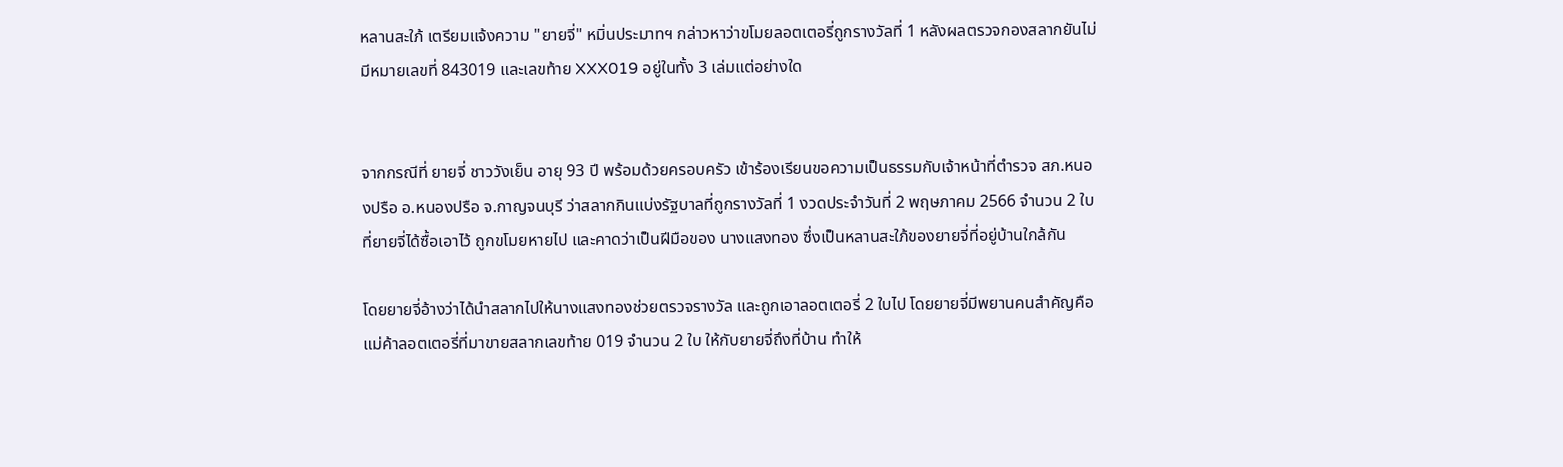หลานสะใภ้ เตรียมแจ้งความ "ยายจี่" หมิ่นประมาทฯ กล่าวหาว่าขโมยลอตเตอรี่ถูกรางวัลที่ 1 หลังผลตรวจกองสลากยันไม่มีหมายเลขที่ 843019 และเลขท้าย XXX019 อยู่ในทั้ง 3 เล่มแต่อย่างใด


จากกรณีที่ ยายจี่ ชาววังเย็น อายุ 93 ปี พร้อมด้วยครอบครัว เข้าร้องเรียนขอความเป็นธรรมกับเจ้าหน้าที่ตำรวจ สภ.หนองปรือ อ.หนองปรือ จ.กาญจนบุรี ว่าสลากกินแบ่งรัฐบาลที่ถูกรางวัลที่ 1 งวดประจำวันที่ 2 พฤษภาคม 2566 จำนวน 2 ใบ ที่ยายจี่ได้ซื้อเอาไว้ ถูกขโมยหายไป และคาดว่าเป็นฝีมือของ นางแสงทอง ซึ่งเป็นหลานสะใภ้ของยายจี่ที่อยู่บ้านใกล้กัน

โดยยายจี่อ้างว่าได้นำสลากไปให้นางแสงทองช่วยตรวจรางวัล และถูกเอาลอตเตอรี่ 2 ใบไป โดยยายจี่มีพยานคนสำคัญคือแม่ค้าลอตเตอรี่ที่มาขายสลากเลขท้าย 019 จำนวน 2 ใบ ให้กับยายจี่ถึงที่บ้าน ทำให้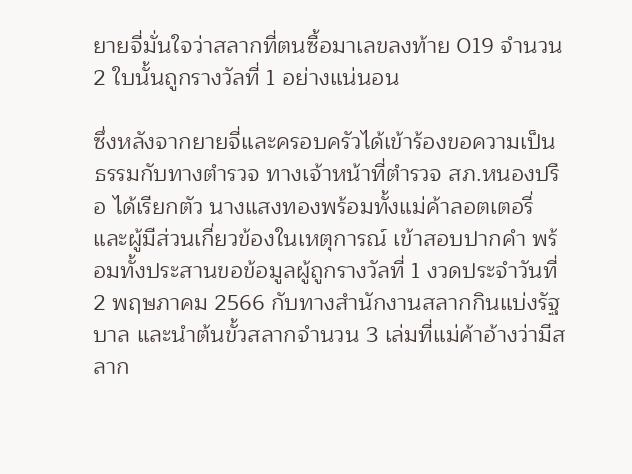ยายจี่มั่นใจว่าสลากที่ตนซื้อมาเลขลงท้าย 019 จำนวน 2 ใบนั้นถูกรางวัลที่ 1 อย่างแน่นอน

ซึ่งหลังจากยายจี่และครอบครัวได้เข้าร้องขอความเป็นธรรมกับทางตำรวจ ทางเจ้าหน้าที่ตำรวจ สภ.หนองปรือ ได้เรียกตัว นางแสงทองพร้อมทั้งแม่ค้าลอตเตอรี่ และผู้มีส่วนเกี่ยวข้องในเหตุการณ์ เข้าสอบปากคำ พร้อมทั้งประสานขอข้อมูลผู้ถูกรางวัลที่ 1 งวดประจำวันที่ 2 พฤษภาคม 2566 กับทางสำนักงานสลากกินแบ่งรัฐบาล และนำต้นขั้วสลากจำนวน 3 เล่มที่แม่ค้าอ้างว่ามีสลาก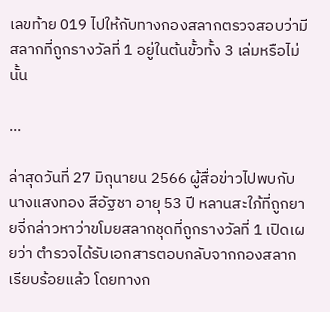เลขท้าย 019 ไปให้กับทางกองสลากตรวจสอบว่ามีสลากที่ถูกรางวัลที่ 1 อยู่ในต้นขั้วทั้ง 3 เล่มหรือไม่นั้น

...

ล่าสุดวันที่ 27 มิถุนายน 2566 ผู้สื่อข่าวไปพบกับ นางแสงทอง สีอัฐชา อายุ 53 ปี หลานสะใภ้ที่ถูกยายจี่กล่าวหาว่าขโมยสลากชุดที่ถูกรางวัลที่ 1 เปิดเผยว่า ตำรวจได้รับเอกสารตอบกลับจากกองสลากเรียบร้อยแล้ว โดยทางก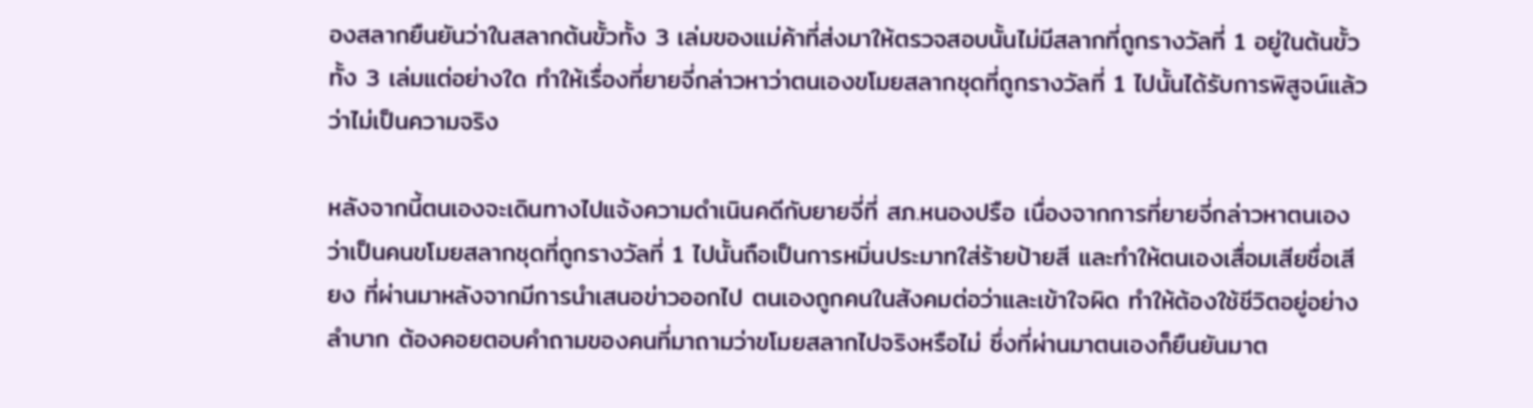องสลากยืนยันว่าในสลากต้นขั้วทั้ง 3 เล่มของแม่ค้าที่ส่งมาให้ตรวจสอบนั้นไม่มีสลากที่ถูกรางวัลที่ 1 อยู่ในต้นขั้วทั้ง 3 เล่มแต่อย่างใด ทำให้เรื่องที่ยายจี่กล่าวหาว่าตนเองขโมยสลากชุดที่ถูกรางวัลที่ 1 ไปนั้นได้รับการพิสูจน์แล้วว่าไม่เป็นความจริง

หลังจากนี้ตนเองจะเดินทางไปแจ้งความดำเนินคดีกับยายจี่ที่ สภ.หนองปรือ เนื่องจากการที่ยายจี่กล่าวหาตนเองว่าเป็นคนขโมยสลากชุดที่ถูกรางวัลที่ 1 ไปนั้นถือเป็นการหมิ่นประมาทใส่ร้ายป้ายสี และทำให้ตนเองเสื่อมเสียชื่อเสียง ที่ผ่านมาหลังจากมีการนำเสนอข่าวออกไป ตนเองถูกคนในสังคมต่อว่าและเข้าใจผิด ทำให้ต้องใช้ชีวิตอยู่อย่างลำบาก ต้องคอยตอบคำถามของคนที่มาถามว่าขโมยสลากไปจริงหรือไม่ ซึ่งที่ผ่านมาตนเองก็ยืนยันมาต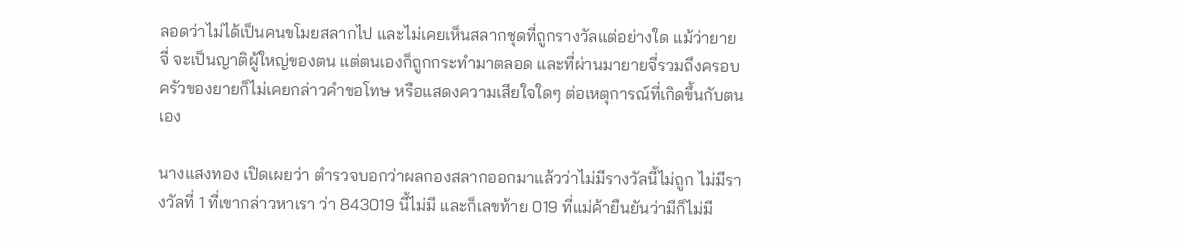ลอดว่าไม่ได้เป็นคนขโมยสลากไป และไม่เคยเห็นสลากชุดที่ถูกรางวัลแต่อย่างใด แม้ว่ายายจี่ จะเป็นญาติผู้ใหญ่ของตน แต่ตนเองก็ถูกกระทำมาตลอด และที่ผ่านมายายจี่รวมถึงครอบครัวของยายก็ไม่เคยกล่าวคำขอโทษ หรือแสดงความเสียใจใดๆ ต่อเหตุการณ์ที่เกิดขึ้นกับตนเอง

นางแสงทอง เปิดเผยว่า ตำรวจบอกว่าผลกองสลากออกมาแล้วว่าไม่มีรางวัลนี้ไม่ถูก ไม่มีรางวัลที่ 1 ที่เขากล่าวหาเรา ว่า 843019 นี้ไม่มี และก็เลขท้าย 019 ที่แม่ค้ายืนยันว่ามีก็ไม่มี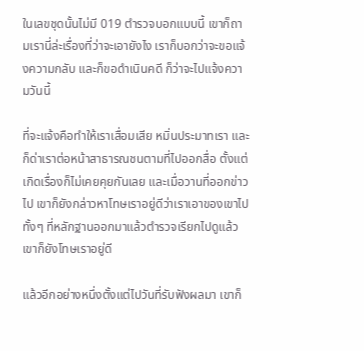ในเลขชุดนั้นไม่มี 019 ตำรวจบอกแบบนี้ เขาก็ถามเรานี่ล่ะเรื่องที่ว่าจะเอายังไง เราก็บอกว่าจะขอแจ้งความกลับ และก็ขอดำเนินคดี ก็ว่าจะไปแจ้งความวันนี้

ที่จะแจ้งคือทำให้เราเสื่อมเสีย หมิ่นประมาทเรา และก็ด่าเราต่อหน้าสาธารณชนตามที่ไปออกสื่อ ตั้งแต่เกิดเรื่องก็ไม่เคยคุยกันเลย และเมื่อวานที่ออกข่าวไป เขาก็ยังกล่าวหาโทษเราอยู่ดีว่าเราเอาของเขาไป ทั้งๆ ที่หลักฐานออกมาแล้วตำรวจเรียกไปดูแล้ว เขาก็ยังโทษเราอยู่ดี

แล้วอีกอย่างหนึ่งตั้งแต่ไปวันที่รับฟังผลมา เขาก็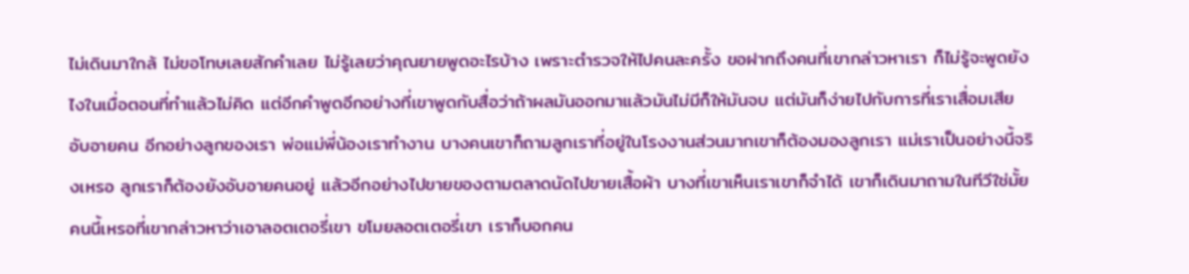ไม่เดินมาใกล้ ไม่ขอโทษเลยสักคำเลย ไม่รู้เลยว่าคุณยายพูดอะไรบ้าง เพราะตำรวจให้ไปคนละครั้ง ขอฝากถึงคนที่เขากล่าวหาเรา ก็ไม่รู้จะพูดยังไงในเมื่อตอนที่ทำแล้วไม่คิด แต่อีกคำพูดอีกอย่างที่เขาพูดกับสื่อว่าถ้าผลมันออกมาแล้วมันไม่มีก็ให้มันจบ แต่มันก็ง่ายไปกับการที่เราเสื่อมเสียอับอายคน อีกอย่างลูกของเรา พ่อแม่พี่น้องเราทำงาน บางคนเขาก็ถามลูกเราที่อยู่ในโรงงานส่วนมากเขาก็ต้องมองลูกเรา แม่เราเป็นอย่างนี้จริงเหรอ ลูกเราก็ต้องยังอับอายคนอยู่ แล้วอีกอย่างไปขายของตามตลาดนัดไปขายเสื้อผ้า บางที่เขาเห็นเราเขาก็จำได้ เขาก็เดินมาถามในทีวีใช่มั้ย คนนี้เหรอที่เขากล่าวหาว่าเอาลอตเตอรี่เขา ขโมยลอตเตอรี่เขา เราก็บอกคน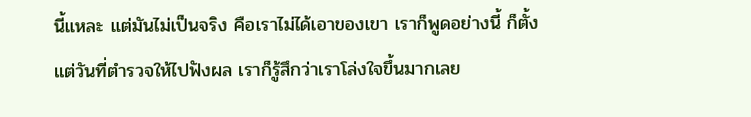นี้แหละ แต่มันไม่เป็นจริง คือเราไม่ได้เอาของเขา เราก็พูดอย่างนี้ ก็ตั้งแต่วันที่ตำรวจให้ไปฟังผล เราก็รู้สึกว่าเราโล่งใจขึ้นมากเลย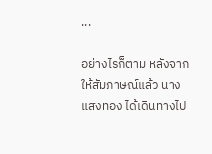...

อย่างไรก็ตาม หลังจากให้สัมภาษณ์แล้ว นางแสงทอง ได้เดินทางไป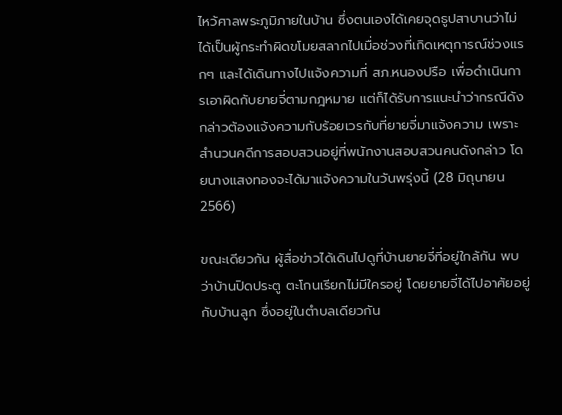ไหว้ศาลพระภูมิภายในบ้าน ซึ่งตนเองได้เคยจุดธูปสาบานว่าไม่ได้เป็นผู้กระทำผิดขโมยสลากไปเมื่อช่วงที่เกิดเหตุการณ์ช่วงแรกๆ และได้เดินทางไปแจ้งความที่ สภ.หนองปรือ เพื่อดำเนินการเอาผิดกับยายจี่ตามกฎหมาย แต่ก็ได้รับการแนะนำว่ากรณีดังกล่าวต้องแจ้งความกับร้อยเวรกับที่ยายจี่มาแจ้งความ เพราะสำนวนคดีการสอบสวนอยู่ที่พนักงานสอบสวนคนดังกล่าว โดยนางแสงทองจะได้มาแจ้งความในวันพรุ่งนี้ (28 มิถุนายน 2566)

ขณะเดียวกัน ผู้สื่อข่าวได้เดินไปดูที่บ้านยายจี่ที่อยู่ใกล้กัน พบว่าบ้านปิดประตู ตะโกนเรียกไม่มีใครอยู่ โดยยายจี่ได้ไปอาศัยอยู่กับบ้านลูก ซึ่งอยู่ในตำบลเดียวกัน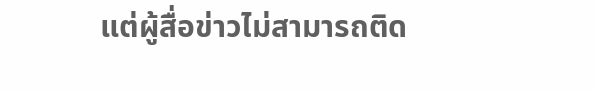แต่ผู้สื่อข่าวไม่สามารถติด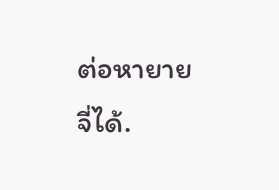ต่อหายายจี่ได้.